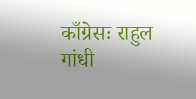काँग्रेसः राहुल गांधी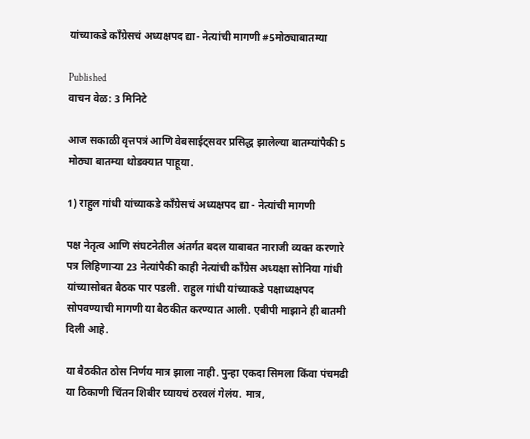यांच्याकडे काँग्रेसचं अध्यक्षपद द्या- नेत्यांची मागणी #5मोठ्याबातम्या

Published
वाचन वेळ: 3 मिनिटे

आज सकाळी वृत्तपत्रं आणि वेबसाईट्सवर प्रसिद्ध झालेल्या बातम्यांपैकी 5 मोठ्या बातम्या थोडक्यात पाहूया.

1) राहुल गांधी यांच्याकडे काँग्रेसचं अध्यक्षपद द्या - नेत्यांची मागणी

पक्ष नेतृत्व आणि संघटनेतील अंतर्गत बदल याबाबत नाराजी व्यक्त करणारे पत्र लिहिणाऱ्या 23 नेत्यांपैकी काही नेत्यांची काँग्रेस अध्यक्षा सोनिया गांधी यांच्यासोबत बैठक पार पडली. राहुल गांधी यांच्याकडे पक्षाध्यक्षपद सोपवण्याची मागणी या बैठकीत करण्यात आली. एबीपी माझाने ही बातमी दिली आहे.

या बैठकीत ठोस निर्णय मात्र झाला नाही. पुन्हा एकदा सिमला किंवा पंचमढी या ठिकाणी चिंतन शिबीर घ्यायचं ठरवलं गेलंय. मात्र,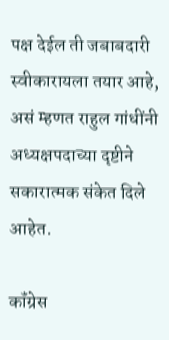पक्ष देईल ती जबाबदारी स्वीकारायला तयार आहे, असं म्हणत राहुल गांधींनी अध्यक्षपदाच्या दृष्टीने सकारात्मक संकेत दिले आहेत.

कॉंग्रेस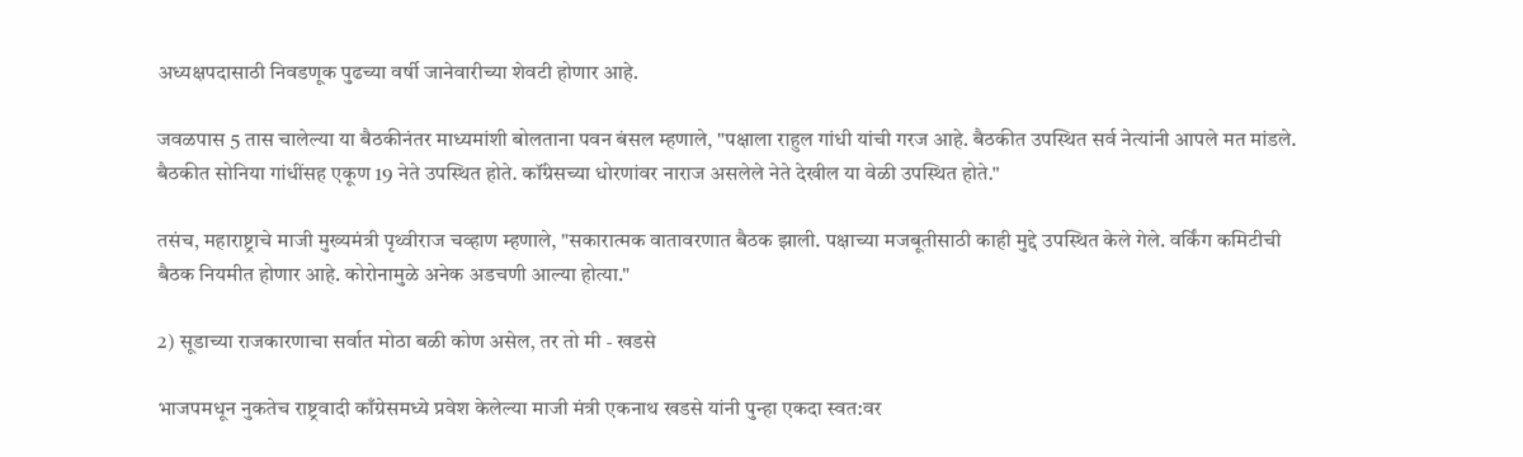अध्यक्षपदासाठी निवडणूक पुढच्या वर्षी जानेवारीच्या शेवटी होणार आहे.

जवळपास 5 तास चालेल्या या बैठकीनंतर माध्यमांशी बोलताना पवन बंसल म्हणाले, "पक्षाला राहुल गांधी यांची गरज आहे. बैठकीत उपस्थित सर्व नेत्यांनी आपले मत मांडले. बैठकीत सोनिया गांधींसह एकूण 19 नेते उपस्थित होते. कॉंग्रेसच्या धोरणांवर नाराज असलेले नेते देखील या वेळी उपस्थित होते."

तसंच, महाराष्ट्राचे माजी मुख्यमंत्री पृथ्वीराज चव्हाण म्हणाले, "सकारात्मक वातावरणात बैठक झाली. पक्षाच्या मजबूतीसाठी काही मुद्दे उपस्थित केले गेले. वर्किंग कमिटीची बैठक नियमीत होणार आहे. कोरोनामुळे अनेक अडचणी आल्या होत्या."

2) सूडाच्या राजकारणाचा सर्वात मोठा बळी कोण असेल, तर तो मी - खडसे

भाजपमधून नुकतेच राष्ट्रवादी काँग्रेसमध्ये प्रवेश केलेल्या माजी मंत्री एकनाथ खडसे यांनी पुन्हा एकदा स्वत:वर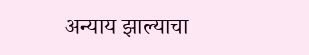अन्याय झाल्याचा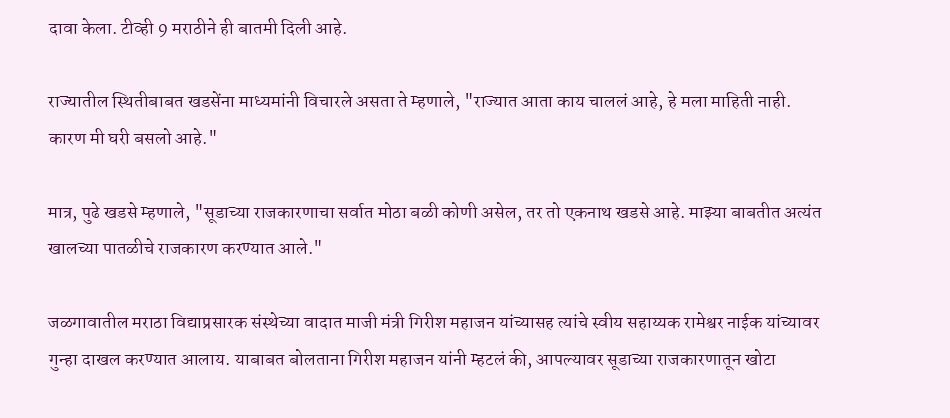दावा केला. टीव्ही 9 मराठीने ही बातमी दिली आहे.

राज्यातील स्थितीबाबत खडसेंना माध्यमांनी विचारले असता ते म्हणाले, "राज्यात आता काय चाललं आहे, हे मला माहिती नाही. कारण मी घरी बसलो आहे."

मात्र, पुढे खडसे म्हणाले, "सूडाच्या राजकारणाचा सर्वात मोठा बळी कोणी असेल, तर तो एकनाथ खडसे आहे. माझ्या बाबतीत अत्यंत खालच्या पातळीचे राजकारण करण्यात आले."

जळगावातील मराठा विद्याप्रसारक संस्थेच्या वादात माजी मंत्री गिरीश महाजन यांच्यासह त्यांचे स्वीय सहाय्यक रामेश्वर नाईक यांच्यावर गुन्हा दाखल करण्यात आलाय. याबाबत बोलताना गिरीश महाजन यांनी म्हटलं की, आपल्यावर सूडाच्या राजकारणातून खोटा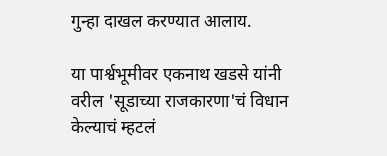गुन्हा दाखल करण्यात आलाय.

या पार्श्वभूमीवर एकनाथ खडसे यांनी वरील 'सूडाच्या राजकारणा'चं विधान केल्याचं म्हटलं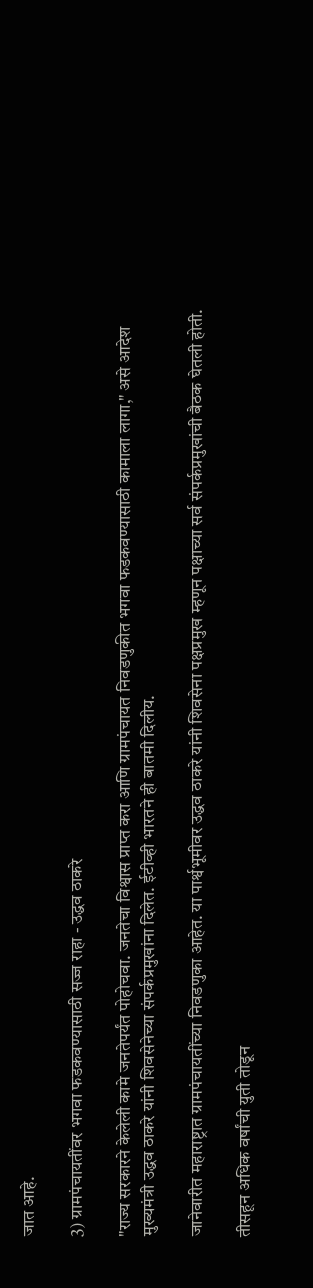जात आहे.

3) ग्रामपंचायतींवर भगवा फडकवण्यासाठी सज्ज राहा - उद्धव ठाकरे

"राज्य सरकारने केलेली कामे जनतेपर्यंत पोहोचवा. जनतेचा विश्वास प्राप्त करा आणि ग्रामपंचायत निवडणुकीत भगवा फडकवण्यासाठी कामाला लागा," असे आदेश मुख्यमंत्री उद्धव ठाकरे यांनी शिवसेनेच्या संपर्कप्रमुखांना दिलेत. ईटीव्ही भारतने ही बातमी दिलीय.

जानेवारीत महाराष्ट्रात ग्रामपंचायतींच्या निवडणुका आहेत. या पार्श्वभूमीवर उद्धव ठाकरे यांनी शिवसेना पक्षप्रमुख म्हणून पक्षाच्या सर्व संपर्कप्रमुखांची बैठक घेतली होती.

तीसहून अधिक वर्षांची युती तोडून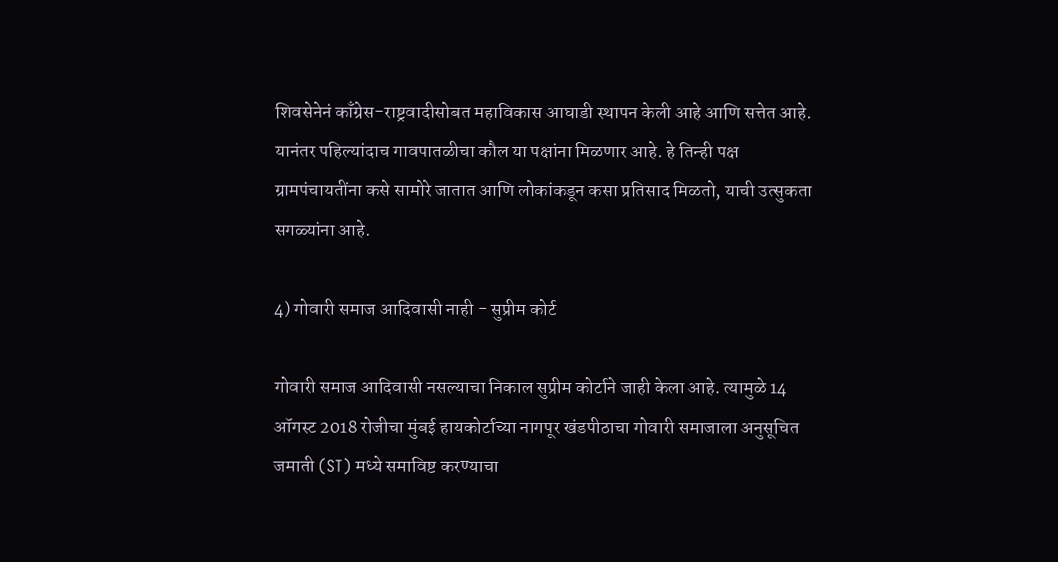शिवसेनेनं काँग्रेस-राष्ट्रवादीसोबत महाविकास आघाडी स्थापन केली आहे आणि सत्तेत आहे. यानंतर पहिल्यांदाच गावपातळीचा कौल या पक्षांना मिळणार आहे. हे तिन्ही पक्ष ग्रामपंचायतींना कसे सामोरे जातात आणि लोकांकडून कसा प्रतिसाद मिळतो, याची उत्सुकता सगळ्यांना आहे.

4) गोवारी समाज आदिवासी नाही - सुप्रीम कोर्ट

गोवारी समाज आदिवासी नसल्याचा निकाल सुप्रीम कोर्टाने जाही केला आहे. त्यामुळे 14 ऑगस्ट 2018 रोजीचा मुंबई हायकोर्टाच्या नागपूर खंडपीठाचा गोवारी समाजाला अनुसूचित जमाती (ST) मध्ये समाविष्ट करण्याचा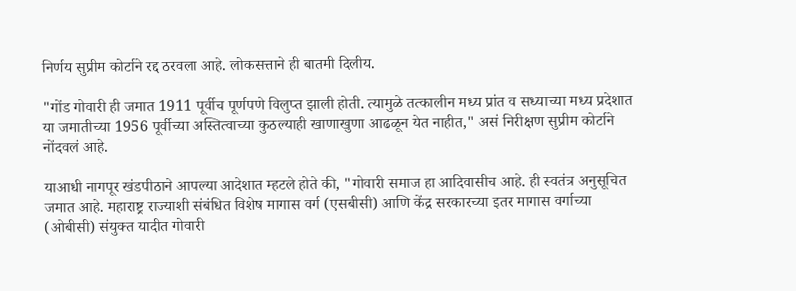निर्णय सुप्रीम कोर्टाने रद्द ठरवला आहे. लोकसत्ताने ही बातमी दिलीय.

"गोंड गोवारी ही जमात 1911 पूर्वीच पूर्णपणे विलुप्त झाली होती. त्यामुळे तत्कालीन मध्य प्रांत व सध्याच्या मध्य प्रदेशात या जमातीच्या 1956 पूर्वीच्या अस्तित्वाच्या कुठल्याही खाणाखुणा आढळून येत नाहीत," असं निरीक्षण सुप्रीम कोर्टाने नोंदवलं आहे.

याआधी नागपूर खंडपीठाने आपल्या आदेशात म्हटले होते की, "गोवारी समाज हा आदिवासीच आहे. ही स्वतंत्र अनुसूचित जमात आहे. महाराष्ट्र राज्याशी संबंधित विशेष मागास वर्ग (एसबीसी) आणि केंद्र सरकारच्या इतर मागास वर्गाच्या (ओबीसी) संयुक्त यादीत गोवारी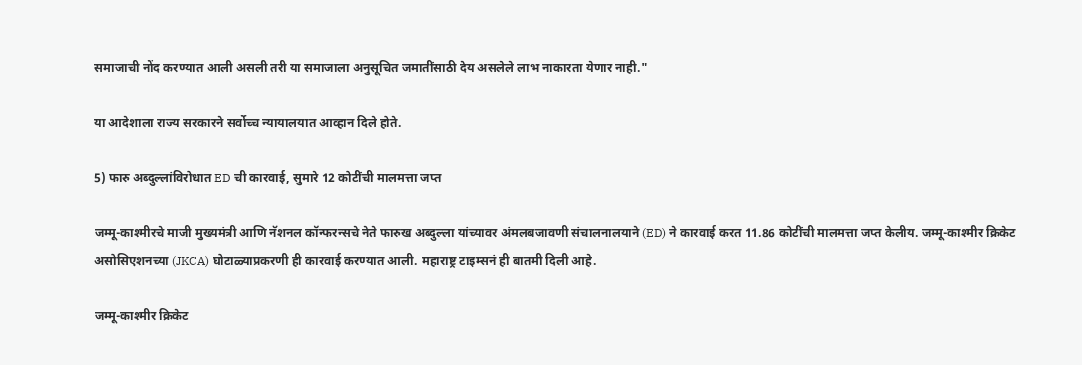समाजाची नोंद करण्यात आली असली तरी या समाजाला अनुसूचित जमातींसाठी देय असलेले लाभ नाकारता येणार नाही."

या आदेशाला राज्य सरकारने सर्वोच्च न्यायालयात आव्हान दिले होते.

5) फारु अब्दुल्लांविरोधात ED ची कारवाई, सुमारे 12 कोटींची मालमत्ता जप्त

जम्मू-काश्मीरचे माजी मुख्यमंत्री आणि नॅशनल कॉन्फरन्सचे नेते फारुख अब्दुल्ला यांच्यावर अंमलबजावणी संचालनालयाने (ED) ने कारवाई करत 11.86 कोटींची मालमत्ता जप्त केलीय. जम्मू-काश्मीर क्रिकेट असोसिएशनच्या (JKCA) घोटाळ्याप्रकरणी ही कारवाई करण्यात आली. महाराष्ट्र टाइम्सनं ही बातमी दिली आहे.

जम्मू-काश्मीर क्रिकेट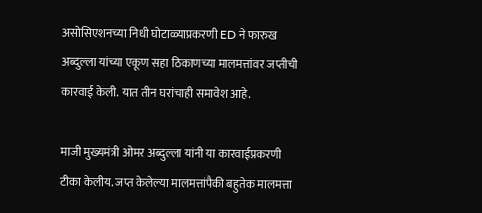असोसिएशनच्या निधी घोटाळ्याप्रकरणी ED ने फारुख अब्दुल्ला यांच्या एकूण सहा ठिकाणच्या मालमत्तांवर जप्तीची कारवाई केली. यात तीन घरांचाही समावेश आहे.

माजी मुख्यमंत्री ओमर अब्दुल्ला यांनी या कारवाईप्रकरणी टीका केलीय. जप्त केलेल्या मालमत्तांपैकी बहुतेक मालमत्ता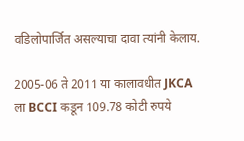वडिलोपार्जित असल्याचा दावा त्यांनी केलाय.

2005-06 ते 2011 या कालावधीत JKCA ला BCCI कडून 109.78 कोटी रुपये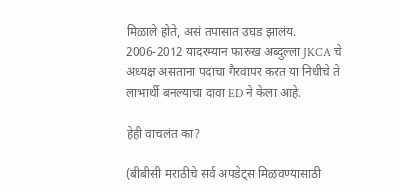मिळाले होते, असं तपासात उघड झालंय. 2006-2012 यादरम्यान फारुख अब्दुल्ला JKCA चे अध्यक्ष असताना पदाचा गैरवापर करत या निधीचे ते लाभार्थी बनल्याचा दावा ED ने केला आहे.

हेही वाचलंत का?

(बीबीसी मराठीचे सर्व अपडेट्स मिळवण्यासाठी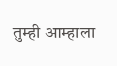तुम्ही आम्हाला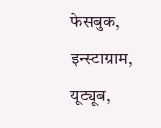फेसबुक, इन्स्टाग्राम, यूट्यूब,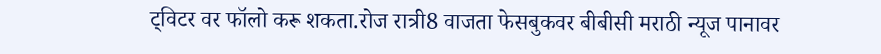ट्विटर वर फॉलो करू शकता.रोज रात्री8 वाजता फेसबुकवर बीबीसी मराठी न्यूज पानावर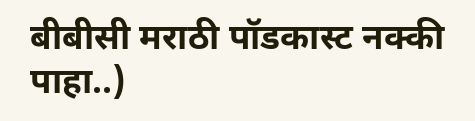बीबीसी मराठी पॉडकास्ट नक्की पाहा..)